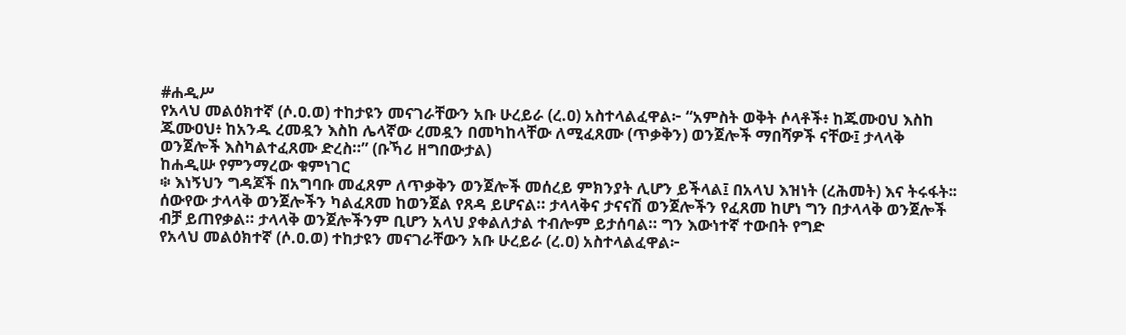#ሐዲሥ
የአላህ መልዕክተኛ (ሶ.ዐ.ወ) ተከታዩን መናገራቸውን አቡ ሁረይራ (ረ.ዐ) አስተላልፈዋል፦ “አምስት ወቅት ሶላቶች፥ ከጁሙዐህ እስከ ጁሙዐህ፥ ከአንዱ ረመዷን እስከ ሌላኛው ረመዷን በመካከላቸው ለሚፈጸሙ (ጥቃቅን) ወንጀሎች ማበሻዎች ናቸው፤ ታላላቅ ወንጀሎች እስካልተፈጸሙ ድረስ።” (ቡኻሪ ዘግበውታል)
ከሐዲሡ የምንማረው ቁምነገር
፨ እነኝህን ግዳጆች በአግባቡ መፈጸም ለጥቃቅን ወንጀሎች መሰረይ ምክንያት ሊሆን ይችላል፤ በአላህ እዝነት (ረሕመት) እና ትሩፋት፡፡ ሰውየው ታላላቅ ወንጀሎችን ካልፈጸመ ከወንጀል የጸዳ ይሆናል። ታላላቅና ታናናሽ ወንጀሎችን የፈጸመ ከሆነ ግን በታላላቅ ወንጀሎች ብቻ ይጠየቃል። ታላላቅ ወንጀሎችንም ቢሆን አላህ ያቀልለታል ተብሎም ይታሰባል። ግን እውነተኛ ተውበት የግድ
የአላህ መልዕክተኛ (ሶ.ዐ.ወ) ተከታዩን መናገራቸውን አቡ ሁረይራ (ረ.ዐ) አስተላልፈዋል፦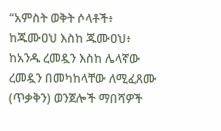“አምስት ወቅት ሶላቶች፥ ከጁሙዐህ እስከ ጁሙዐህ፥ ከአንዱ ረመዷን እስከ ሌላኛው ረመዷን በመካከላቸው ለሚፈጸሙ (ጥቃቅን) ወንጀሎች ማበሻዎች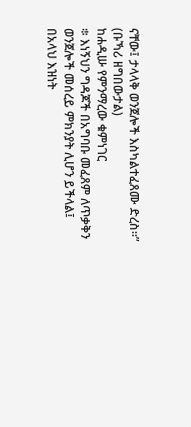ናቸው፤ ታላላቅ ወንጀሎች እስካልተፈጸሙ ድረስ።” (ቡኻሪ ዘግበውታል)
ከሐዲሡ የምንማረው ቁምነገር
፨ እነኝህን ግዳጆች በአግባቡ መፈጸም ለጥቃቅን ወንጀሎች መሰረይ ምክንያት ሊሆን ይችላል፤ በአላህ እዝነት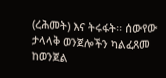(ረሕመት) እና ትሩፋት፡፡ ሰውየው ታላላቅ ወንጀሎችን ካልፈጸመ ከወንጀል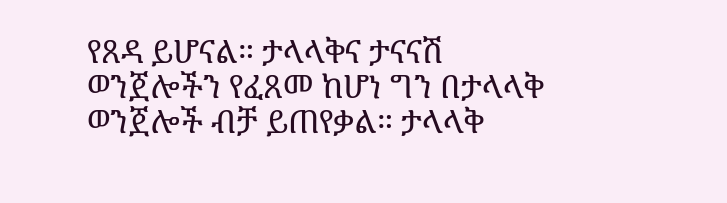የጸዳ ይሆናል። ታላላቅና ታናናሽ ወንጀሎችን የፈጸመ ከሆነ ግን በታላላቅ ወንጀሎች ብቻ ይጠየቃል። ታላላቅ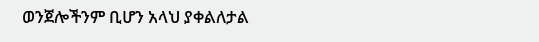ወንጀሎችንም ቢሆን አላህ ያቀልለታል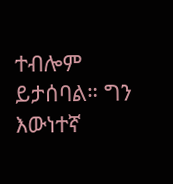ተብሎም ይታሰባል። ግን እውነተኛ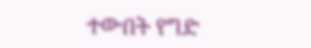ተውበት የግድ